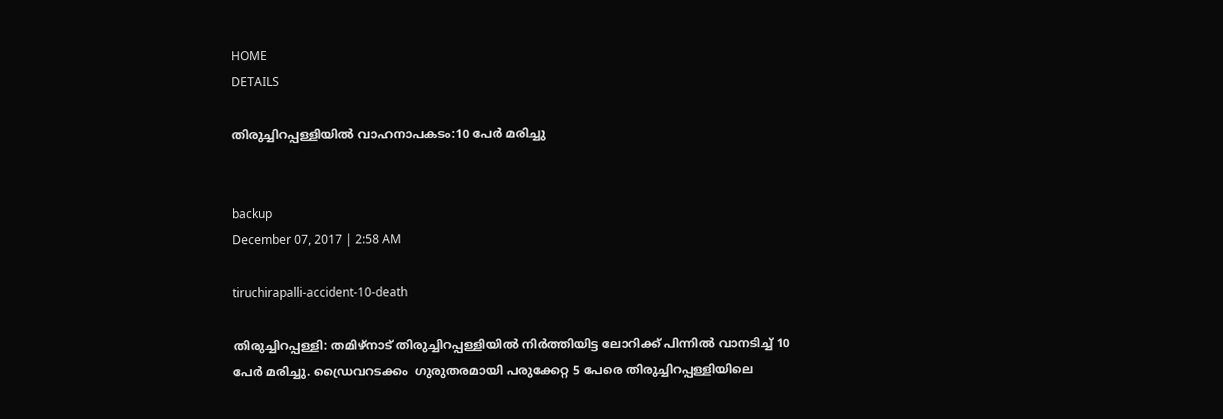HOME
DETAILS

തിരുച്ചിറപ്പള്ളിയില്‍ വാഹനാപകടം:10 പേര്‍ മരിച്ചു


backup
December 07, 2017 | 2:58 AM

tiruchirapalli-accident-10-death

തിരുച്ചിറപ്പള്ളി: തമിഴ്‌നാട് തിരുച്ചിറപ്പള്ളിയില്‍ നിര്‍ത്തിയിട്ട ലോറിക്ക് പിന്നില്‍ വാനടിച്ച് 10 പേര്‍ മരിച്ചു. ഡ്രൈവറടക്കം  ഗുരുതരമായി പരുക്കേറ്റ 5 പേരെ തിരുച്ചിറപ്പള്ളിയിലെ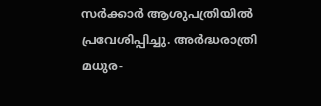സർക്കാർ ആശുപത്രിയില്‍ പ്രവേശിപ്പിച്ചു. അർദ്ധരാത്രി  മധുര-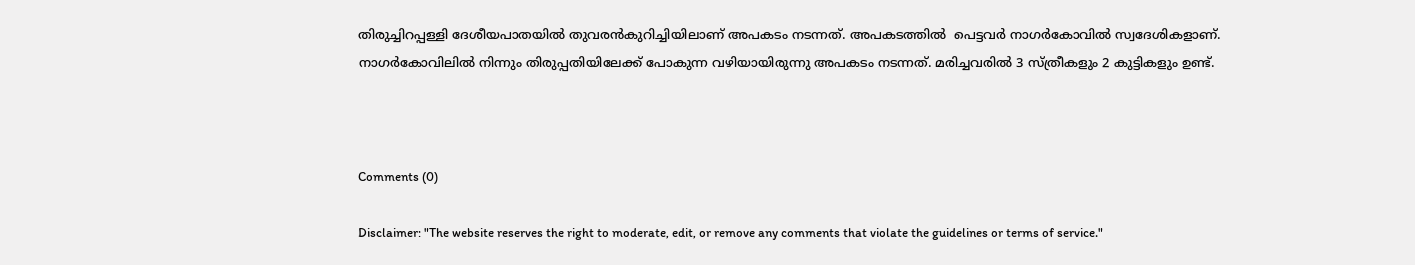തിരുച്ചിറപ്പള്ളി ദേശീയപാതയില്‍ തുവരന്‍കുറിച്ചിയിലാണ് അപകടം നടന്നത്. അപകടത്തില്‍  പെട്ടവര്‍ നാഗര്‍കോവില്‍ സ്വദേശികളാണ്. നാഗര്‍കോവിലില്‍ നിന്നും തിരുപ്പതിയിലേക്ക് പോകുന്ന വഴിയായിരുന്നു അപകടം നടന്നത്. മരിച്ചവരില്‍ 3 സ്ത്രീകളും 2 കുട്ടികളും ഉണ്ട്.



Comments (0)

Disclaimer: "The website reserves the right to moderate, edit, or remove any comments that violate the guidelines or terms of service."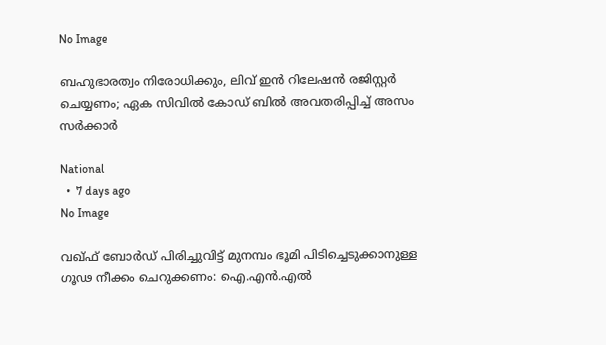No Image

ബഹുഭാരത്വം നിരോധിക്കും, ലിവ് ഇന്‍ റിലേഷന്‍ രജിസ്റ്റര്‍ ചെയ്യണം; ഏക സിവില്‍ കോഡ് ബില്‍ അവതരിപ്പിച്ച് അസം സര്‍ക്കാര്‍

National
  •  7 days ago
No Image

വഖ്ഫ് ബോർഡ് പിരിച്ചുവിട്ട് മുനമ്പം ഭൂമി പിടിച്ചെടുക്കാനുള്ള ഗൂഢ നീക്കം ചെറുക്കണം: ഐ.എൻ.എൽ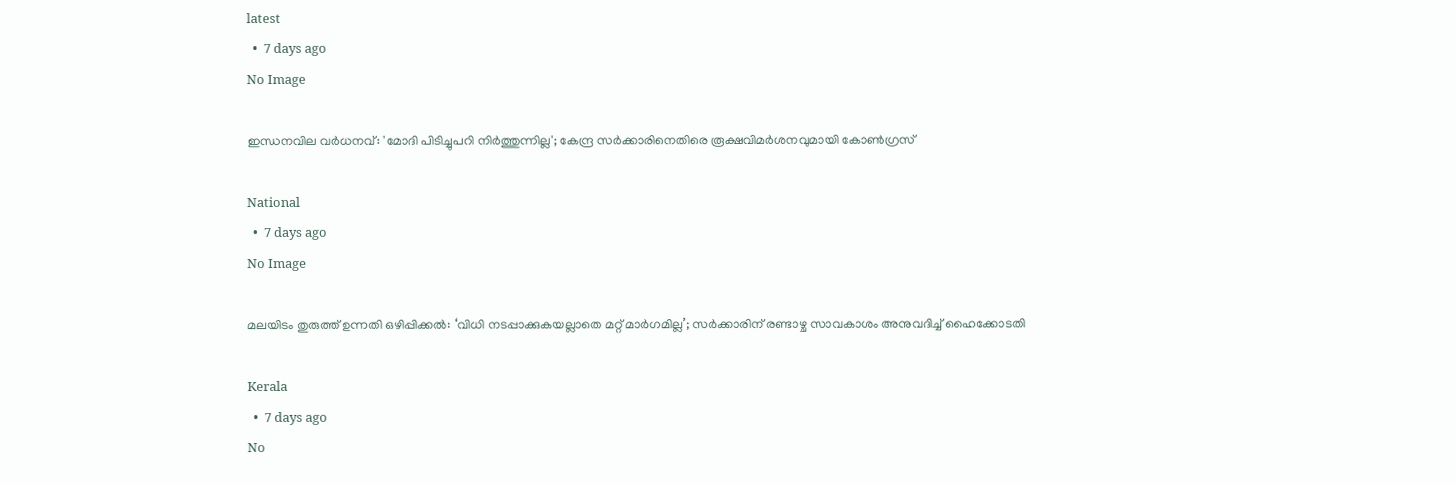latest
  •  7 days ago
No Image

ഇന്ധനവില വർധനവ്: 'മോദി പിടിച്ചുപറി നിർത്തുന്നില്ല'; കേന്ദ്ര സർക്കാരിനെതിരെ രൂക്ഷവിമർശനവുമായി കോൺഗ്രസ്

National
  •  7 days ago
No Image

മലയിടം തുരുത്ത് ഉന്നതി ഒഴിപ്പിക്കൽ: ‘വിധി നടപ്പാക്കുകയല്ലാതെ മറ്റ് മാർഗമില്ല’; സർക്കാരിന് രണ്ടാഴ്ച സാവകാശം അനുവദിച്ച് ഹൈക്കോടതി

Kerala
  •  7 days ago
No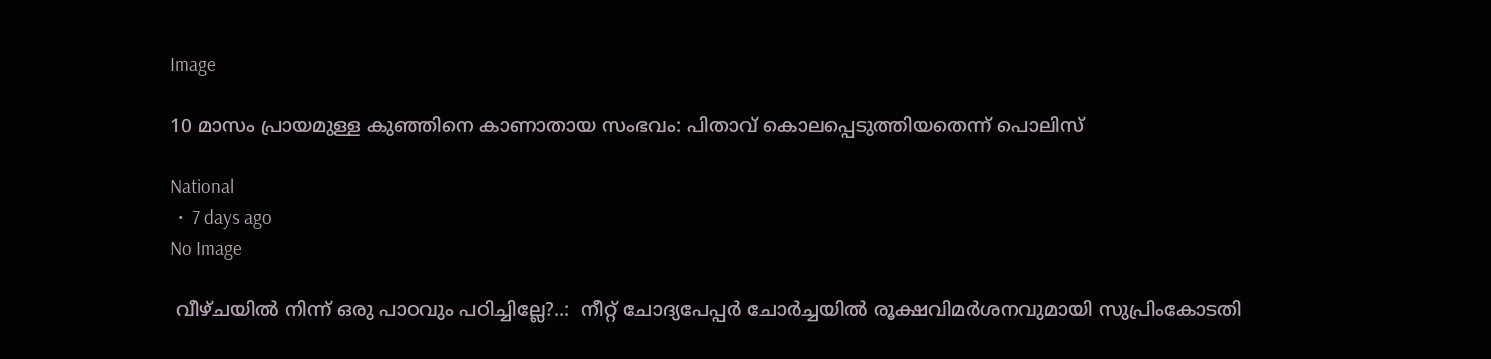Image

10 മാസം പ്രായമുള്ള കുഞ്ഞിനെ കാണാതായ സംഭവം: പിതാവ് കൊലപ്പെടുത്തിയതെന്ന് പൊലിസ്

National
  •  7 days ago
No Image

 വീഴ്ചയില്‍ നിന്ന് ഒരു പാഠവും പഠിച്ചില്ലേ?..:  നീറ്റ് ചോദ്യപേപ്പര്‍ ചോര്‍ച്ചയില്‍ രൂക്ഷവിമര്‍ശനവുമായി സുപ്രിംകോടതി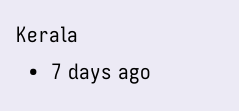Kerala
  •  7 days ago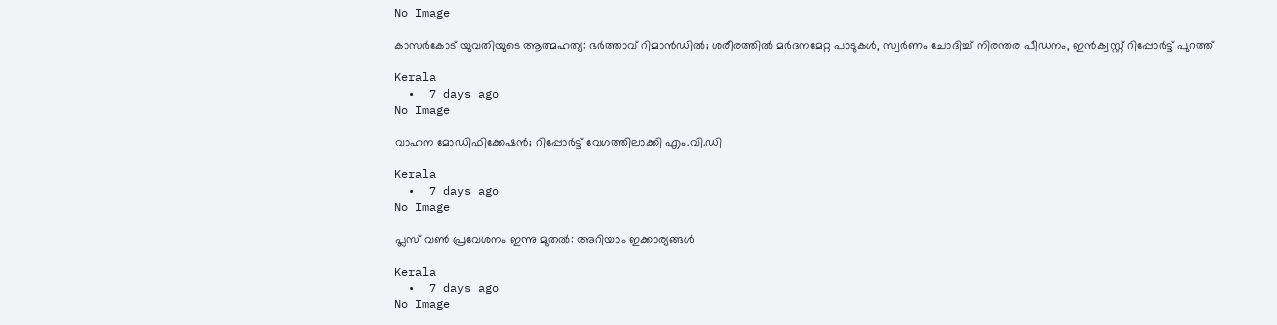No Image

കാസർകോട് യുവതിയുടെ ആത്മഹത്യ: ഭർത്താവ് റിമാൻഡിൽ; ശരീരത്തിൽ മർദനമേറ്റ പാടുകൾ, സ്വർണം ചോദിച്ച് നിരന്തര പീഡനം, ഇൻക്വസ്റ്റ് റിപ്പോർട്ട് പുറത്ത്

Kerala
  •  7 days ago
No Image

വാഹന മോഡിഫിക്കേഷന്‍; റിപ്പോര്‍ട്ട് വേഗത്തിലാക്കി എം.വി.ഡി

Kerala
  •  7 days ago
No Image

പ്ലസ് വൺ പ്രവേശനം ഇന്നു മുതൽ: അറിയാം ഇക്കാര്യങ്ങൾ

Kerala
  •  7 days ago
No Image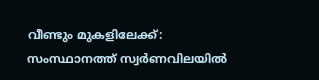വീണ്ടും മുകളിലേക്ക്: സംസ്ഥാനത്ത് സ്വര്‍ണവിലയില്‍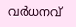വര്‍ധനവ്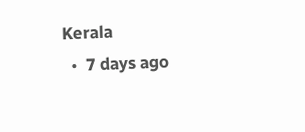Kerala
  •  7 days ago